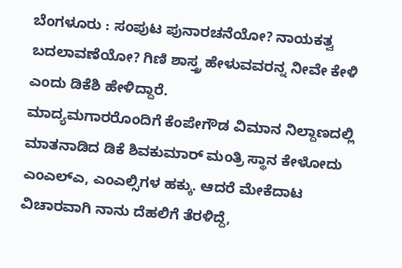ಬೆಂಗಳೂರು : ಸಂಪುಟ ಪುನಾರಚನೆಯೋ? ನಾಯಕತ್ವ ಬದಲಾವಣೆಯೋ? ಗಿಣಿ ಶಾಸ್ತ್ರ ಹೇಳುವವರನ್ನ ನೀವೇ ಕೇಳಿ ಎಂದು ಡಿಕೆಶಿ ಹೇಳಿದ್ದಾರೆ.
ಮಾದ್ಯಮಗಾರರೊಂದಿಗೆ ಕೆಂಪೇಗೌಡ ವಿಮಾನ ನಿಲ್ದಾಣದಲ್ಲಿ ಮಾತನಾಡಿದ ಡಿಕೆ ಶಿವಕುಮಾರ್ ಮಂತ್ರಿ ಸ್ಥಾನ ಕೇಳೋದು ಎಂಎಲ್ಎ, ಎಂಎಲ್ಸಿಗಳ ಹಕ್ಕು. ಆದರೆ ಮೇಕೆದಾಟ ವಿಚಾರವಾಗಿ ನಾನು ದೆಹಲಿಗೆ ತೆರಳಿದ್ದೆ,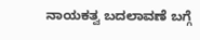ನಾಯಕತ್ವ ಬದಲಾವಣೆ ಬಗ್ಗೆ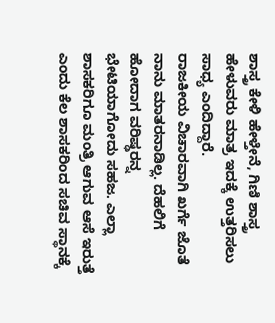ಶಾಸ್ತ್ರ ಕೇಳಿ ಹೇಳ್ತೇನೆ, ಗಿಣಿ ಶಾಸ್ತ್ರ ಹೇಳುವರು ಮಾತ್ರ ಇದಕ್ಕೆ ಉತ್ತರಿಸಲು ಸಾಧ್ಯ ಎಂದಿದ್ದಾರೆ.
ರಾಜಕೀಯ ವಿಚಾರವಾಗಿ ಖರ್ಗೆ ಜೊತೆ ನಾನು ಮಾತರನಾಡಿಲ್ಲ. ದೆಹಲಿಗೆ ಹೋದಾಗ ವರಿಷ್ಢರನ್ನ ಭೇಟಿಯಾಗೋದು ಸಹಜ. ಎಲ್ಲಾ ಶಾಸಕರಿಗೂ ಮಂತ್ರಿ ಆಗುವ ಆಸೆ ಇರುತ್ತೆ ಎಂದು ಕೆಲ ಶಾಸಕರಿಂದ ಸಚಿವ ಸ್ಥಾನಕ್ಕೆ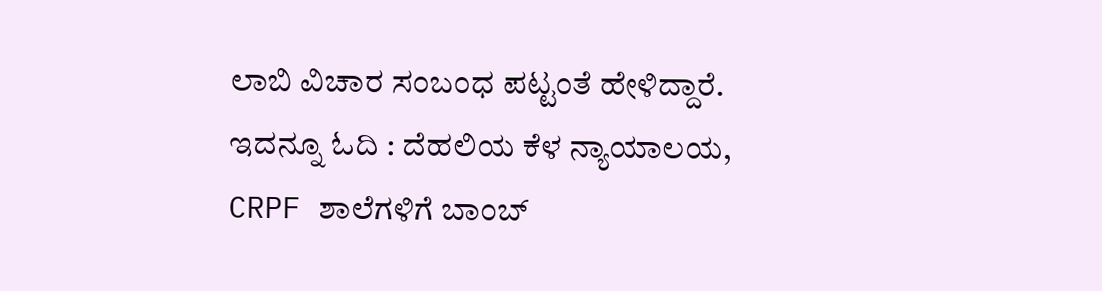ಲಾಬಿ ವಿಚಾರ ಸಂಬಂಧ ಪಟ್ಟಂತೆ ಹೇಳಿದ್ದಾರೆ.
ಇದನ್ನೂ ಓದಿ : ದೆಹಲಿಯ ಕೆಳ ನ್ಯಾಯಾಲಯ, CRPF ಶಾಲೆಗಳಿಗೆ ಬಾಂಬ್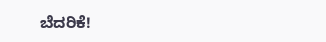ಬೆದರಿಕೆ!